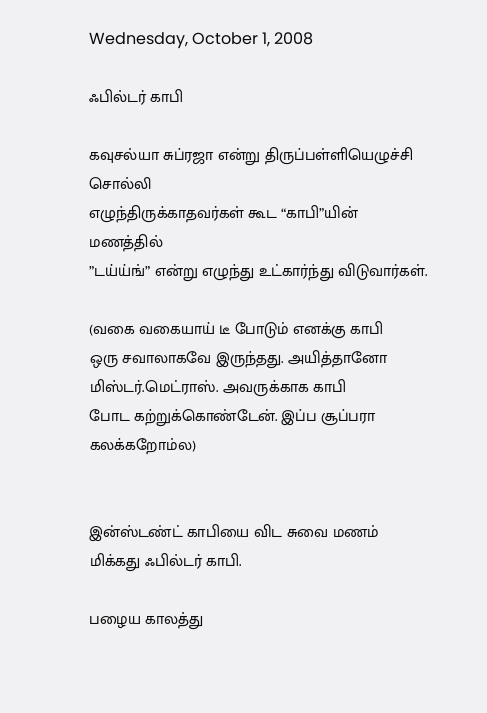Wednesday, October 1, 2008

ஃபில்டர் காபி

கவுசல்யா சுப்ரஜா என்று திருப்பள்ளியெழுச்சி சொல்லி
எழுந்திருக்காதவர்கள் கூட “காபி”யின் மணத்தில்
”டய்ய்ங்” என்று எழுந்து உட்கார்ந்து விடுவார்கள்.

(வகை வகையாய் டீ போடும் எனக்கு காபி
ஒரு சவாலாகவே இருந்தது. அயித்தானோ
மிஸ்டர்.மெட்ராஸ். அவருக்காக காபி
போட கற்றுக்கொண்டேன். இப்ப சூப்பரா
கலக்கறோம்ல)


இன்ஸ்டண்ட் காபியை விட சுவை மணம்
மிக்கது ஃபில்டர் காபி.

பழைய காலத்து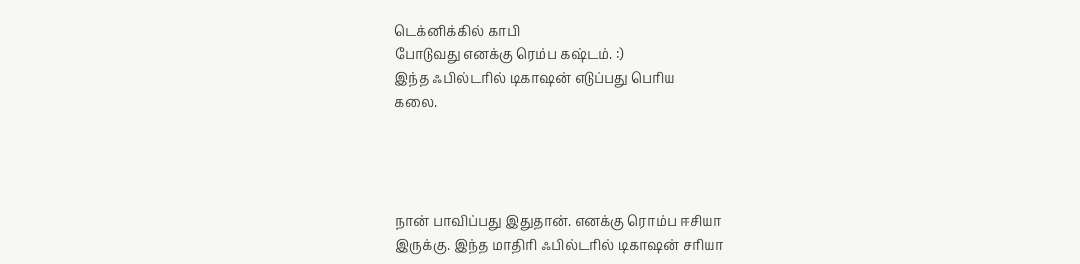டெக்னிக்கில் காபி
போடுவது எனக்கு ரெம்ப கஷ்டம். :)
இந்த ஃபில்டரில் டிகாஷன் எடுப்பது பெரிய
கலை.




நான் பாவிப்பது இதுதான். எனக்கு ரொம்ப ஈசியா
இருக்கு. இந்த மாதிரி ஃபில்டரில் டிகாஷன் சரியா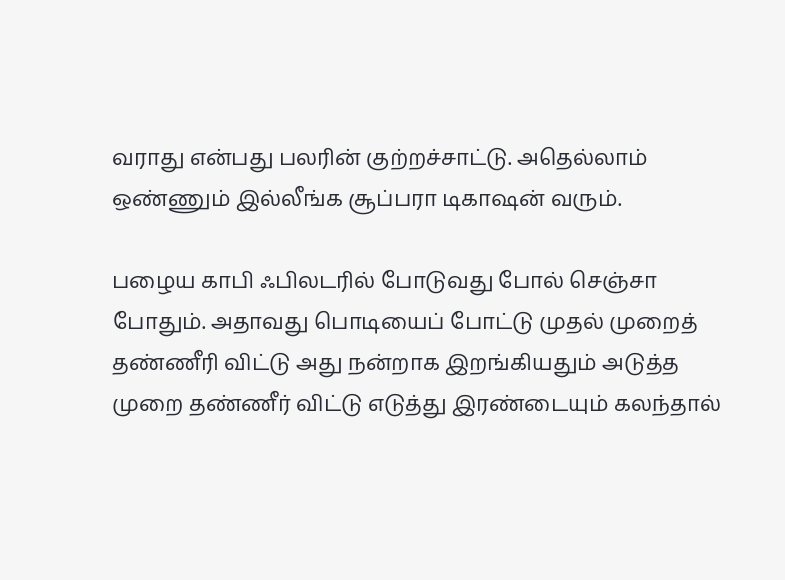வராது என்பது பலரின் குற்றச்சாட்டு. அதெல்லாம்
ஒண்ணும் இல்லீங்க சூப்பரா டிகாஷன் வரும்.

பழைய காபி ஃபிலடரில் போடுவது போல் செஞ்சா
போதும். அதாவது பொடியைப் போட்டு முதல் முறைத்
தண்ணீரி விட்டு அது நன்றாக இறங்கியதும் அடுத்த
முறை தண்ணீர் விட்டு எடுத்து இரண்டையும் கலந்தால்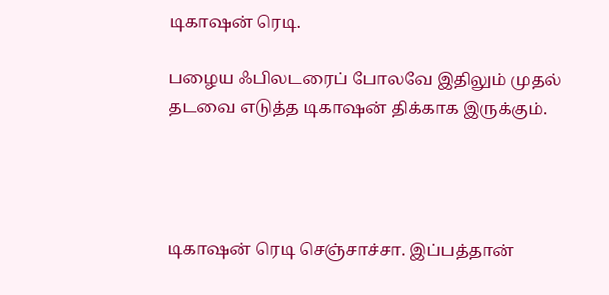டிகாஷன் ரெடி.

பழைய ஃபிலடரைப் போலவே இதிலும் முதல்
தடவை எடுத்த டிகாஷன் திக்காக இருக்கும்.




டிகாஷன் ரெடி செஞ்சாச்சா. இப்பத்தான்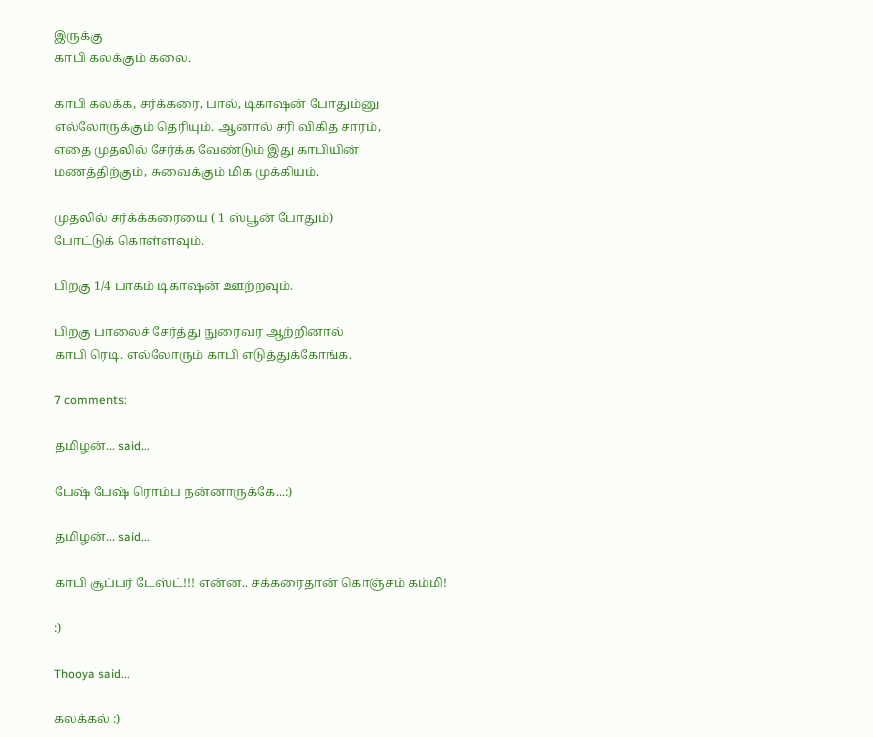இருக்கு
காபி கலக்கும் கலை.

காபி கலக்க, சர்க்கரை, பால், டிகாஷன் போதும்னு
எல்லோருக்கும் தெரியும். ஆனால் சரி விகித சாரம்,
எதை முதலில் சேர்க்க வேண்டும் இது காபியின்
மணத்திற்கும், சுவைக்கும் மிக முக்கியம்.

முதலில் சர்க்க்கரையை ( 1 ஸ்பூன் போதும்)
போட்டுக் கொள்ளவும்.

பிறகு 1/4 பாகம் டிகாஷன் ஊற்றவும்.

பிறகு பாலைச் சேர்த்து நுரைவர ஆற்றினால்
காபி ரெடி. எல்லோரும் காபி எடுத்துக்கோங்க.

7 comments:

தமிழன்... said...

பேஷ் பேஷ் ரொம்ப நன்னாருக்கே...:)

தமிழன்... said...

காபி சூப்பர் டேஸ்ட்!!! என்ன.. சக்கரைதான் கொஞ்சம் கம்மி!

:)

Thooya said...

கலக்கல் :)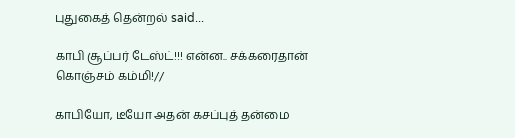புதுகைத் தென்றல் said...

காபி சூப்பர் டேஸ்ட்!!! என்ன.. சக்கரைதான் கொஞ்சம் கம்மி!//

காபியோ, டீயோ அதன் கசப்புத் தன்மை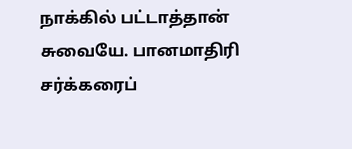நாக்கில் பட்டாத்தான் சுவையே. பானமாதிரி சர்க்கரைப்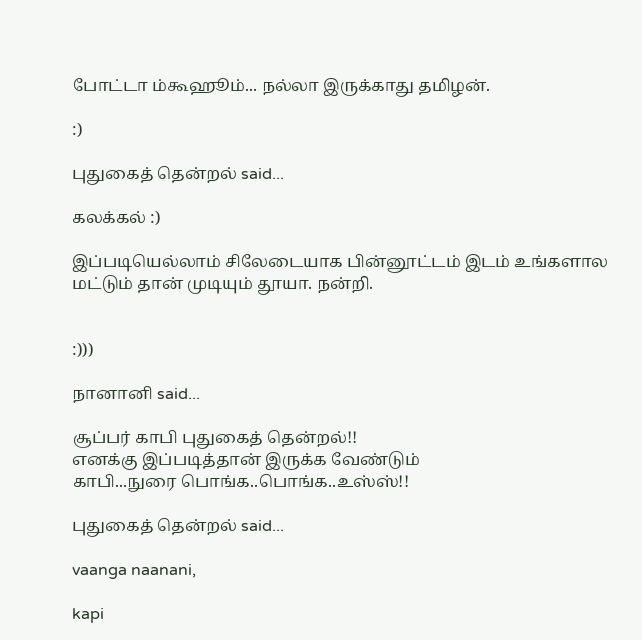போட்டா ம்கூஹூம்... நல்லா இருக்காது தமிழன்.

:)

புதுகைத் தென்றல் said...

கலக்கல் :)

இப்படியெல்லாம் சிலேடையாக பின்னூட்டம் இடம் உங்களால மட்டும் தான் முடியும் தூயா. நன்றி.


:)))

நானானி said...

சூப்பர் காபி புதுகைத் தென்றல்!!
எனக்கு இப்படித்தான் இருக்க வேண்டும்
காபி...நுரை பொங்க..பொங்க..உஸ்ஸ்!!

புதுகைத் தென்றல் said...

vaanga naanani,

kapi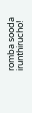romba sooda irunthirucho!